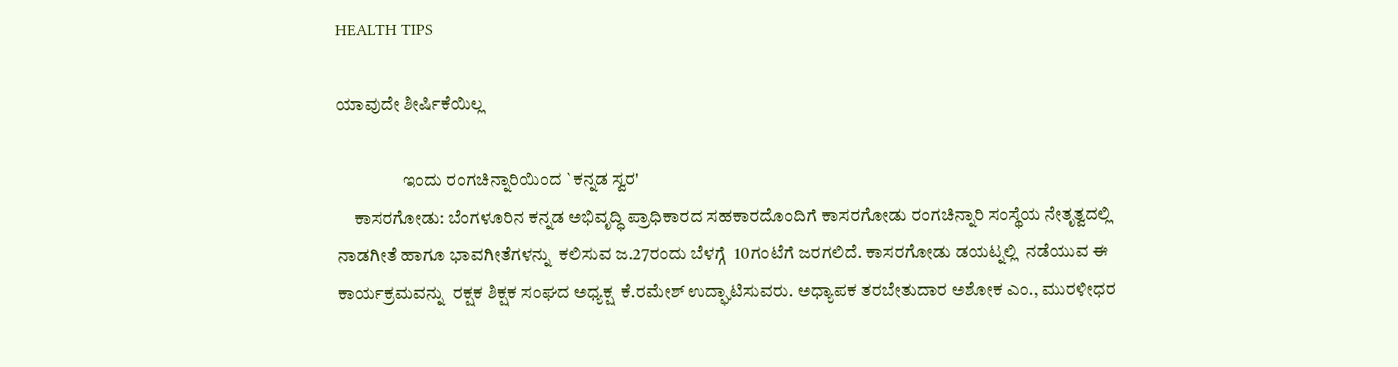HEALTH TIPS

ಯಾವುದೇ ಶೀರ್ಷಿಕೆಯಿಲ್ಲ

                   ಇಂದು ರಂಗಚಿನ್ನಾರಿಯಿಂದ `ಕನ್ನಡ ಸ್ವರ'
     ಕಾಸರಗೋಡು: ಬೆಂಗಳೂರಿನ ಕನ್ನಡ ಅಭಿವೃದ್ಧಿ ಪ್ರಾಧಿಕಾರದ ಸಹಕಾರದೊಂದಿಗೆ ಕಾಸರಗೋಡು ರಂಗಚಿನ್ನಾರಿ ಸಂಸ್ಥೆಯ ನೇತೃತ್ವದಲ್ಲಿ ನಾಡಗೀತೆ ಹಾಗೂ ಭಾವಗೀತೆಗಳನ್ನು  ಕಲಿಸುವ ಜ.27ರಂದು ಬೆಳಗ್ಗೆ  10ಗಂಟೆಗೆ ಜರಗಲಿದೆ. ಕಾಸರಗೋಡು ಡಯಟ್ನಲ್ಲಿ  ನಡೆಯುವ ಈ ಕಾರ್ಯಕ್ರಮವನ್ನು  ರಕ್ಷಕ ಶಿಕ್ಷಕ ಸಂಘದ ಅಧ್ಯಕ್ಷ  ಕೆ.ರಮೇಶ್ ಉದ್ಘಾಟಿಸುವರು. ಅಧ್ಯಾಪಕ ತರಬೇತುದಾರ ಅಶೋಕ ಎಂ., ಮುರಳೀಧರ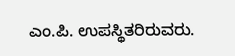ಎಂ.ಪಿ. ಉಪಸ್ಥಿತರಿರುವರು.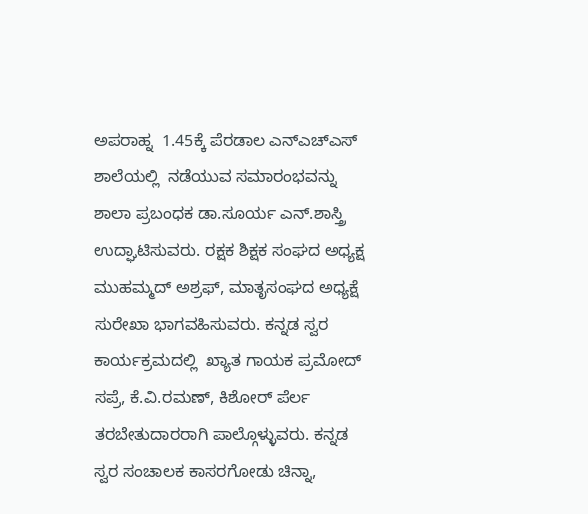ಅಪರಾಹ್ನ  1.45ಕ್ಕೆ ಪೆರಡಾಲ ಎನ್ಎಚ್ಎಸ್ ಶಾಲೆಯಲ್ಲಿ  ನಡೆಯುವ ಸಮಾರಂಭವನ್ನು  ಶಾಲಾ ಪ್ರಬಂಧಕ ಡಾ.ಸೂರ್ಯ ಎನ್.ಶಾಸ್ತ್ರಿ ಉದ್ಘಾಟಿಸುವರು. ರಕ್ಷಕ ಶಿಕ್ಷಕ ಸಂಘದ ಅಧ್ಯಕ್ಷ  ಮುಹಮ್ಮದ್ ಅಶ್ರಫ್, ಮಾತೃಸಂಘದ ಅಧ್ಯಕ್ಷೆ  ಸುರೇಖಾ ಭಾಗವಹಿಸುವರು. ಕನ್ನಡ ಸ್ವರ ಕಾರ್ಯಕ್ರಮದಲ್ಲಿ  ಖ್ಯಾತ ಗಾಯಕ ಪ್ರಮೋದ್ ಸಪ್ರೆ, ಕೆ.ವಿ.ರಮಣ್, ಕಿಶೋರ್ ಪೆರ್ಲ ತರಬೇತುದಾರರಾಗಿ ಪಾಲ್ಗೊಳ್ಳುವರು. ಕನ್ನಡ ಸ್ವರ ಸಂಚಾಲಕ ಕಾಸರಗೋಡು ಚಿನ್ನಾ,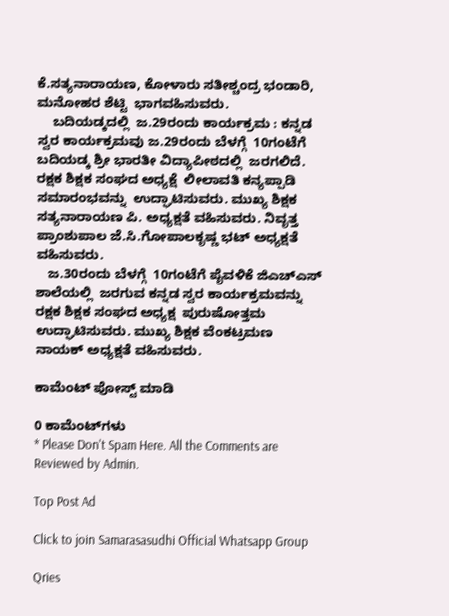ಕೆ.ಸತ್ಯನಾರಾಯಣ, ಕೋಳಾರು ಸತೀಶ್ಚಂದ್ರ ಭಂಡಾರಿ, ಮನೋಹರ ಶೆಟ್ಟಿ  ಭಾಗವಹಿಸುವರು.
    ಬದಿಯಡ್ಕದಲ್ಲಿ  ಜ.29ರಂದು ಕಾರ್ಯಕ್ರಮ : ಕನ್ನಡ ಸ್ವರ ಕಾರ್ಯಕ್ರಮವು ಜ.29ರಂದು ಬೆಳಗ್ಗೆ  10ಗಂಟೆಗೆ ಬದಿಯಡ್ಕ ಶ್ರೀ ಭಾರತೀ ವಿದ್ಯಾಪೀಠದಲ್ಲಿ  ಜರಗಲಿದೆ. ರಕ್ಷಕ ಶಿಕ್ಷಕ ಸಂಘದ ಅಧ್ಯಕ್ಷೆ  ಲೀಲಾವತಿ ಕನ್ಯಪ್ಪಾಡಿ ಸಮಾರಂಭವನ್ನು  ಉದ್ಘಾಟಿಸುವರು. ಮುಖ್ಯ ಶಿಕ್ಷಕ ಸತ್ಯನಾರಾಯಣ ಪಿ. ಅಧ್ಯಕ್ಷತೆ ವಹಿಸುವರು. ನಿವೃತ್ತ ಪ್ರಾಂಶುಪಾಲ ಜೆ.ಸಿ.ಗೋಪಾಲಕೃಷ್ಣ ಭಟ್ ಅಧ್ಯಕ್ಷತೆ ವಹಿಸುವರು.
   ಜ.30ರಂದು ಬೆಳಗ್ಗೆ  10ಗಂಟೆಗೆ ಪೈವಳಿಕೆ ಜಿಎಚ್ಎಸ್ ಶಾಲೆಯಲ್ಲಿ  ಜರಗುವ ಕನ್ನಡ ಸ್ವರ ಕಾರ್ಯಕ್ರಮವನ್ನು  ರಕ್ಷಕ ಶಿಕ್ಷಕ ಸಂಘದ ಅಧ್ಯಕ್ಷ  ಪುರುಷೋತ್ತಮ ಉದ್ಘಾಟಿಸುವರು. ಮುಖ್ಯ ಶಿಕ್ಷಕ ವೆಂಕಟ್ರಮಣ ನಾಯಕ್ ಅಧ್ಯಕ್ಷತೆ ವಹಿಸುವರು.

ಕಾಮೆಂಟ್‌‌ ಪೋಸ್ಟ್‌ ಮಾಡಿ

0 ಕಾಮೆಂಟ್‌ಗಳು
* Please Don't Spam Here. All the Comments are Reviewed by Admin.

Top Post Ad

Click to join Samarasasudhi Official Whatsapp Group

Qries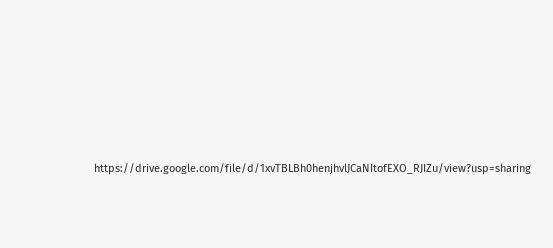https://drive.google.com/file/d/1xvTBLBh0henjhvlJCaNItofEXO_RJIZu/view?usp=sharing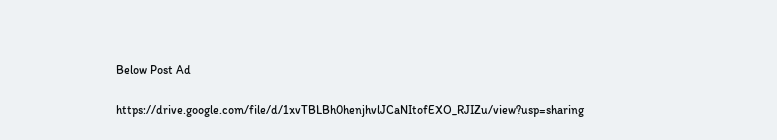Below Post Ad

https://drive.google.com/file/d/1xvTBLBh0henjhvlJCaNItofEXO_RJIZu/view?usp=sharing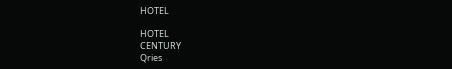HOTEL

HOTEL
CENTURY
Qries